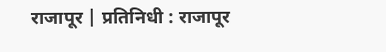राजापूर | प्रतिनिधी : राजापूर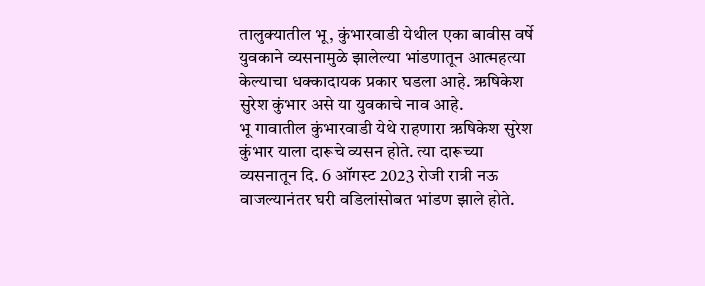तालुक्यातील भू, कुंभारवाडी येथील एका बावीस वर्षे युवकाने व्यसनामुळे झालेल्या भांडणातून आत्महत्या केल्याचा धक्कादायक प्रकार घडला आहे. ऋषिकेश सुरेश कुंभार असे या युवकाचे नाव आहे.
भू गावातील कुंभारवाडी येथे राहणारा ऋषिकेश सुरेश कुंभार याला दारूचे व्यसन होते. त्या दारूच्या व्यसनातून दि. 6 ऑगस्ट 2023 रोजी रात्री नऊ वाजल्यानंतर घरी वडिलांसोबत भांडण झाले होते.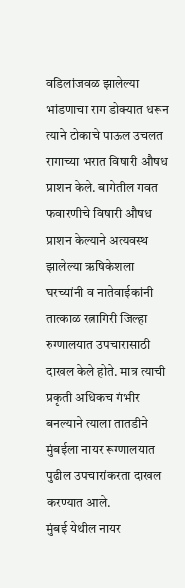वडिलांजवळ झालेल्या भांडणाचा राग डोक्यात धरून त्याने टोकाचे पाऊल उचलत रागाच्या भरात विषारी औषध प्राशन केले. बागेतील गवत फवारणीचे विषारी औषध प्राशन केल्याने अत्यवस्थ झालेल्या ऋषिकेशला घरच्यांनी व नातेवाईकांनी तात्काळ रत्नागिरी जिल्हा रुग्णालयात उपचारासाठी दाखल केले होते. मात्र त्याची प्रकृती अधिकच गंभीर बनल्याने त्याला तातडीने मुंबईला नायर रूग्णालयात पुढील उपचारांकरता दाखल करण्यात आले.
मुंबई येथील नायर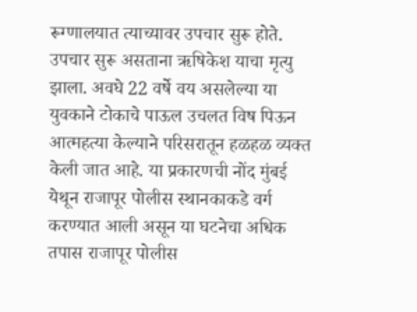रूग्णालयात त्याच्यावर उपचार सुरू होते. उपचार सुरू असताना ऋषिकेश याचा मृत्यु झाला. अवघे 22 वर्षे वय असलेल्या या युवकाने टोकाचे पाऊल उचलत विष पिऊन आत्महत्या केल्याने परिसरातून हळहळ व्यक्त केली जात आहे. या प्रकारणची नोंद मुंबई येथून राजापूर पोलीस स्थानकाकडे वर्ग करण्यात आली असून या घटनेचा अधिक तपास राजापूर पोलीस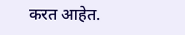करत आहेत.